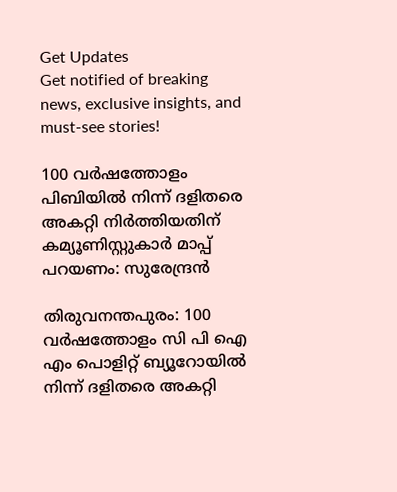Get Updates
Get notified of breaking news, exclusive insights, and must-see stories!

100 വര്‍ഷത്തോളം പിബിയില്‍ നിന്ന് ദളിതരെ അകറ്റി നിര്‍ത്തിയതിന് കമ്യൂണിസ്റ്റുകാര്‍ മാപ്പ് പറയണം: സുരേന്ദ്രന്‍

തിരുവനന്തപുരം: 100 വര്‍ഷത്തോളം സി പി ഐ എം പൊളിറ്റ് ബ്യൂറോയില്‍ നിന്ന് ദളിതരെ അകറ്റി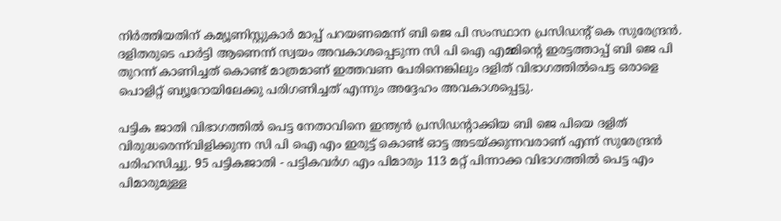നിര്‍ത്തിയതിന് കമ്യൂണിസ്റ്റുകാര്‍ മാപ്പ് പറയണമെന്ന് ബി ജെ പി സംസ്ഥാന പ്രസിഡന്റ് കെ സുരേന്ദ്രന്‍. ദളിതരുടെ പാര്‍ട്ടി ആണെന്ന് സ്വയം അവകാശപ്പെടുന്ന സി പി ഐ എമ്മിന്റെ ഇരട്ടത്താപ്പ് ബി ജെ പി തുറന്ന് കാണിച്ചത് കൊണ്ട് മാത്രമാണ് ഇത്തവണ പേരിനെങ്കിലും ദളിത് വിഭാഗത്തില്‍പെട്ട ഒരാളെ പൊളിറ്റ് ബ്യൂറോയിലേക്കു പരിഗണിച്ചത് എന്നും അദ്ദേഹം അവകാശപ്പെട്ടു.

പട്ടിക ജാതി വിഭാഗത്തില്‍ പെട്ട നേതാവിനെ ഇന്ത്യന്‍ പ്രസിഡന്റാക്കിയ ബി ജെ പിയെ ദളിത് വിരുദ്ധരെന്ന്‌വിളിക്കുന്ന സി പി ഐ എം ഇരുട്ട് കൊണ്ട് ഓട്ട അടയ്ക്കുന്നവരാണ് എന്ന് സുരേന്ദ്രന്‍ പരിഹസിച്ചു. 95 പട്ടികജാതി - പട്ടികവര്‍ഗ എം പിമാരും 113 മറ്റ് പിന്നാക്ക വിഭാഗത്തില്‍ പെട്ട എം പിമാരുമുള്ള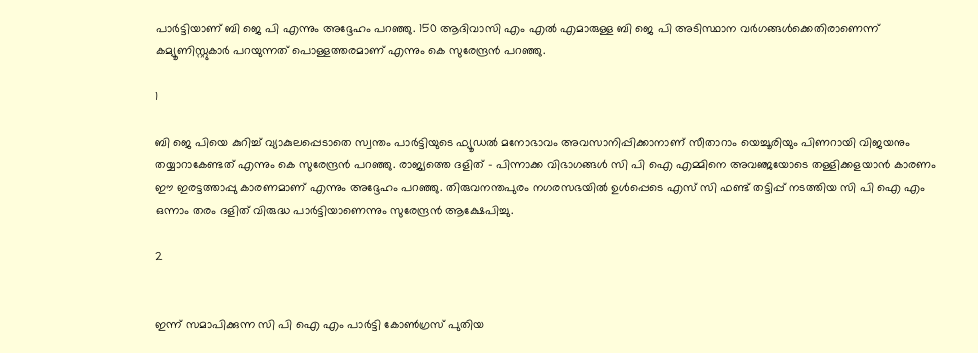പാര്‍ട്ടിയാണ് ബി ജെ പി എന്നും അദ്ദേഹം പറഞ്ഞു. 150 ആദിവാസി എം എല്‍ എമാരുള്ള ബി ജെ പി അടിസ്ഥാന വര്‍ഗങ്ങള്‍ക്കെതിരാണെന്ന് കമ്യൂണിസ്റ്റുകാര്‍ പറയുന്നത് പൊള്ളത്തരമാണ് എന്നും കെ സുരേന്ദ്രന്‍ പറഞ്ഞു.

1

ബി ജെ പിയെ കുറിച്ച് വ്യാകുലപ്പെടാതെ സ്വന്തം പാര്‍ട്ടിയുടെ ഫ്യൂഡല്‍ മനോഭാവം അവസാനിപ്പിക്കാനാണ് സീതാറാം യെച്ചൂരിയും പിണറായി വിജയനും തയ്യാറാകേണ്ടത് എന്നും കെ സുരേന്ദ്രന്‍ പറഞ്ഞു. രാജ്യത്തെ ദളിത് - പിന്നാക്ക വിഭാഗങ്ങള്‍ സി പി ഐ എമ്മിനെ അവഞ്ജയോടെ തള്ളിക്കളയാന്‍ കാരണം ഈ ഇരട്ടത്താപ്പു കാരണമാണ് എന്നും അദ്ദേഹം പറഞ്ഞു. തിരുവനന്തപുരം നഗരസഭയില്‍ ഉള്‍പ്പെടെ എസ് സി ഫണ്ട് തട്ടിപ്പ് നടത്തിയ സി പി ഐ എം ഒന്നാം തരം ദളിത് വിരുദ്ധ പാര്‍ട്ടിയാണെന്നും സുരേന്ദ്രന്‍ ആക്ഷേപിച്ചു.

2


ഇന്ന് സമാപിക്കുന്ന സി പി ഐ എം പാര്‍ട്ടി കോണ്‍ഗ്രസ് പുതിയ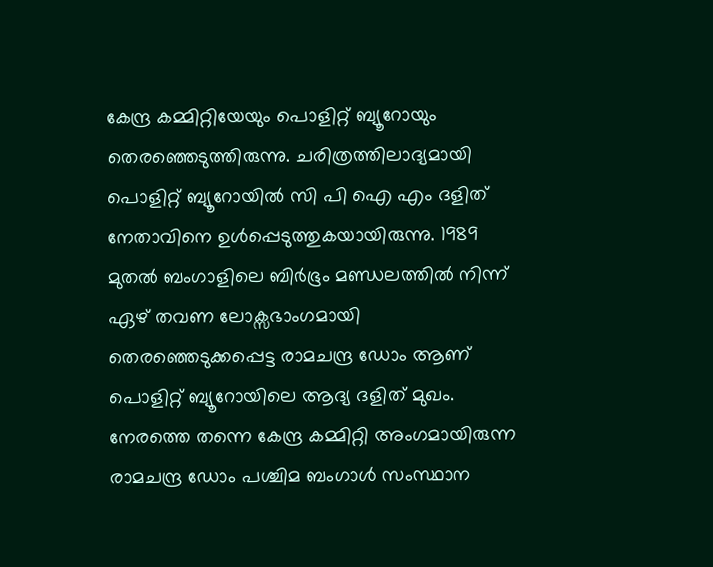കേന്ദ്ര കമ്മിറ്റിയേയും പൊളിറ്റ് ബ്യൂറോയും തെരഞ്ഞെടുത്തിരുന്നു. ചരിത്രത്തിലാദ്യമായി പൊളിറ്റ് ബ്യൂറോയില്‍ സി പി ഐ എം ദളിത് നേതാവിനെ ഉള്‍പ്പെടുത്തുകയായിരുന്നു. 1989 മുതല്‍ ബംഗാളിലെ ബിര്‍ഭൂം മണ്ഡലത്തില്‍ നിന്ന് ഏഴ് തവണ ലോക്സഭാംഗമായി തെരഞ്ഞെടുക്കപ്പെട്ട രാമചന്ദ്ര ഡോം ആണ് പൊളിറ്റ് ബ്യൂറോയിലെ ആദ്യ ദളിത് മുഖം. നേരത്തെ തന്നെ കേന്ദ്ര കമ്മിറ്റി അംഗമായിരുന്ന രാമചന്ദ്ര ഡോം പശ്ചിമ ബംഗാള്‍ സംസ്ഥാന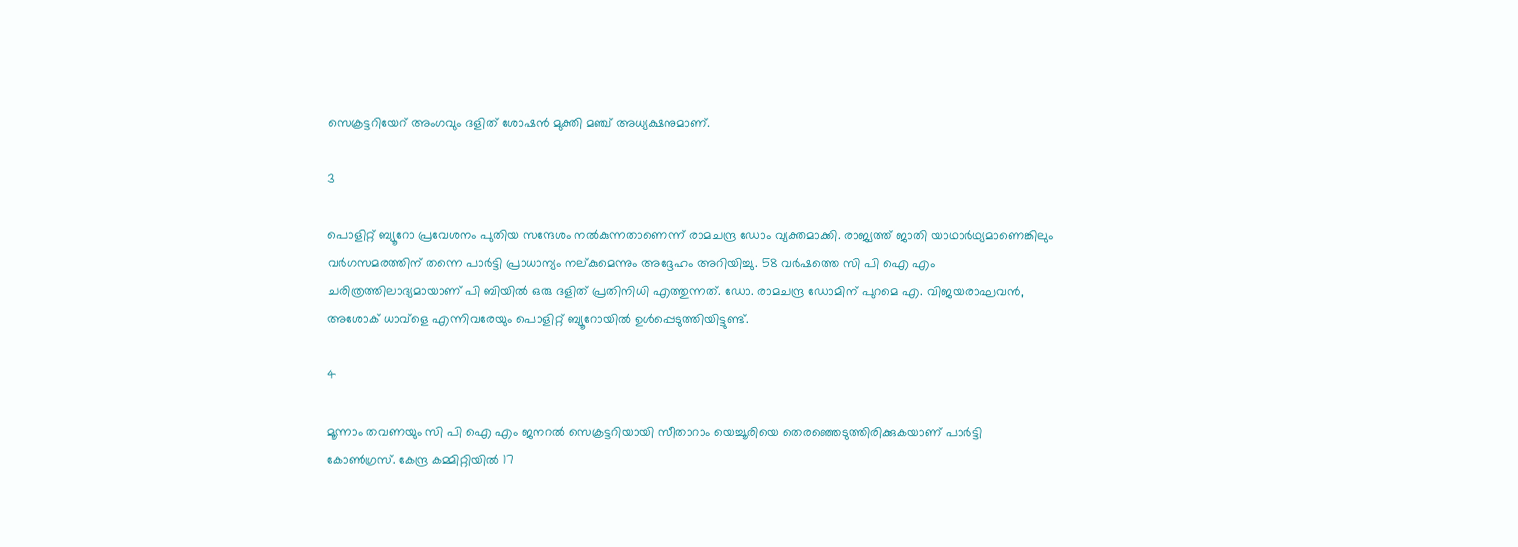സെക്രട്ടറിയേറ് അംഗവും ദളിത് ശോഷന്‍ മുക്തി മഞ്ച് അധ്യക്ഷനുമാണ്.

3

പൊളിറ്റ് ബ്യൂറോ പ്രവേശനം പുതിയ സന്ദേശം നല്‍കുന്നതാണെന്ന് രാമചന്ദ്ര ഡോം വ്യക്തമാക്കി. രാജ്യത്ത് ജാതി യാഥാര്‍ഥ്യമാണെങ്കിലും വര്‍ഗസമരത്തിന് തന്നെ പാര്‍ട്ടി പ്രാധാന്യം നല്കുമെന്നും അദ്ദേഹം അറിയിച്ചു. 58 വര്‍ഷത്തെ സി പി ഐ എം ചരിത്രത്തിലാദ്യമായാണ് പി ബിയില്‍ ഒരു ദളിത് പ്രതിനിധി എത്തുന്നത്. ഡോ. രാമചന്ദ്ര ഡോമിന് പുറമെ എ. വിജയരാഘവന്‍, അശോക് ധാവ്‌ളെ എന്നിവരേയും പൊളിറ്റ് ബ്യൂറോയില്‍ ഉള്‍പ്പെടുത്തിയിട്ടുണ്ട്.

4

മൂന്നാം തവണയും സി പി ഐ എം ജനറല്‍ സെക്രട്ടറിയായി സീതാറാം യെച്ചൂരിയെ തെരഞ്ഞെടുത്തിരിക്കുകയാണ് പാര്‍ട്ടി കോണ്‍ഗ്രസ്. കേന്ദ്ര കമ്മിറ്റിയില്‍ 17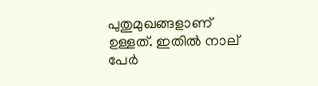പുതുമുഖങ്ങളാണ് ഉള്ളത്. ഇതില്‍ നാല് പേര്‍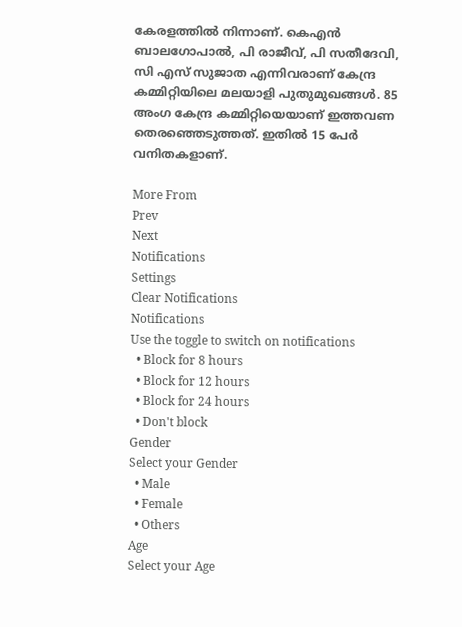കേരളത്തില്‍ നിന്നാണ്. കെഎന്‍ ബാലഗോപാല്‍, പി രാജീവ്, പി സതീദേവി, സി എസ് സുജാത എന്നിവരാണ് കേന്ദ്ര കമ്മിറ്റിയിലെ മലയാളി പുതുമുഖങ്ങള്‍. 85 അംഗ കേന്ദ്ര കമ്മിറ്റിയെയാണ് ഇത്തവണ തെരഞ്ഞെടുത്തത്. ഇതില്‍ 15 പേര്‍ വനിതകളാണ്.

More From
Prev
Next
Notifications
Settings
Clear Notifications
Notifications
Use the toggle to switch on notifications
  • Block for 8 hours
  • Block for 12 hours
  • Block for 24 hours
  • Don't block
Gender
Select your Gender
  • Male
  • Female
  • Others
Age
Select your Age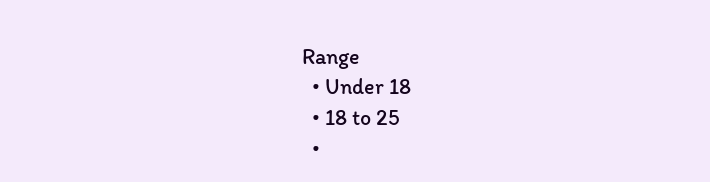Range
  • Under 18
  • 18 to 25
  •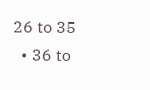26 to 35
  • 36 to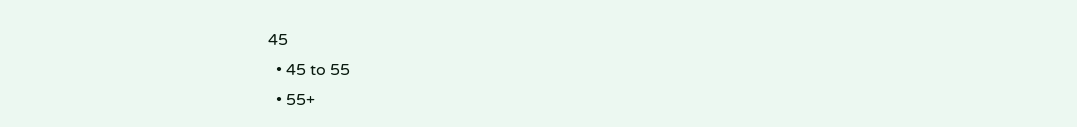45
  • 45 to 55
  • 55+